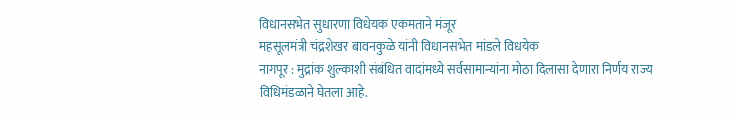विधानसभेत सुधारणा विधेयक एकमताने मंजूर
महसूलमंत्री चंद्रशेखर बावनकुळे यांनी विधानसभेत मांडले विधयेक
नागपूर : मुद्रांक शुल्काशी संबंधित वादांमध्ये सर्वसामान्यांना मोठा दिलासा देणारा निर्णय राज्य विधिमंडळाने घेतला आहे.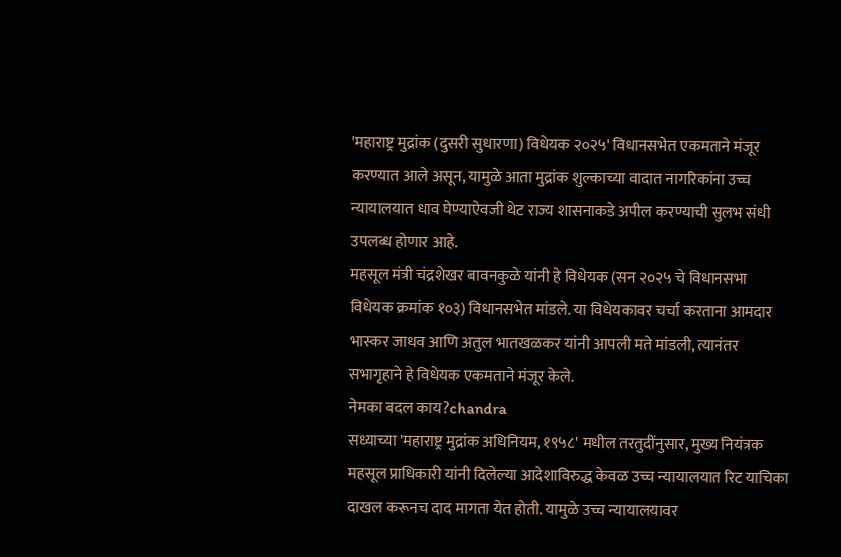'महाराष्ट्र मुद्रांक (दुसरी सुधारणा) विधेयक २०२५' विधानसभेत एकमताने मंजूर करण्यात आले असून, यामुळे आता मुद्रांक शुल्काच्या वादात नागरिकांना उच्च न्यायालयात धाव घेण्याऐवजी थेट राज्य शासनाकडे अपील करण्याची सुलभ संधी उपलब्ध होणार आहे.
महसूल मंत्री चंद्रशेखर बावनकुळे यांनी हे विधेयक (सन २०२५ चे विधानसभा विधेयक क्रमांक १०३) विधानसभेत मांडले. या विधेयकावर चर्चा करताना आमदार भास्कर जाधव आणि अतुल भातखळकर यांनी आपली मते मांडली, त्यानंतर सभागृहाने हे विधेयक एकमताने मंजूर केले.
नेमका बदल काय?chandra
सध्याच्या 'महाराष्ट्र मुद्रांक अधिनियम, १९५८' मधील तरतुदींनुसार, मुख्य नियंत्रक महसूल प्राधिकारी यांनी दिलेल्या आदेशाविरुद्ध केवळ उच्च न्यायालयात रिट याचिका दाखल करूनच दाद मागता येत होती. यामुळे उच्च न्यायालयावर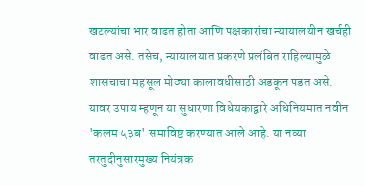खटल्यांचा भार वाढत होता आणि पक्षकारांचा न्यायालयीन खर्चही वाढत असे. तसेच, न्यायालयात प्रकरणे प्रलंबित राहिल्यामुळे शासचाचा महसूल मोठ्या कालावधीसाठी अडकून पडत असे.
यावर उपाय म्हणून या सुधारणा विधेयकाद्वारे अधिनियमात नवीन 'कलम ५३ब' समाविष्ट करण्यात आले आहे. या नव्या तरतुदीनुसारमुख्य नियंत्रक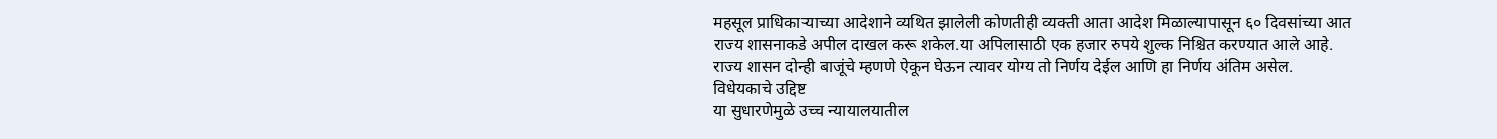महसूल प्राधिकाऱ्याच्या आदेशाने व्यथित झालेली कोणतीही व्यक्ती आता आदेश मिळाल्यापासून ६० दिवसांच्या आत राज्य शासनाकडे अपील दाखल करू शकेल.या अपिलासाठी एक हजार रुपये शुल्क निश्चित करण्यात आले आहे. राज्य शासन दोन्ही बाजूंचे म्हणणे ऐकून घेऊन त्यावर योग्य तो निर्णय देईल आणि हा निर्णय अंतिम असेल.
विधेयकाचे उद्दिष्ट
या सुधारणेमुळे उच्च न्यायालयातील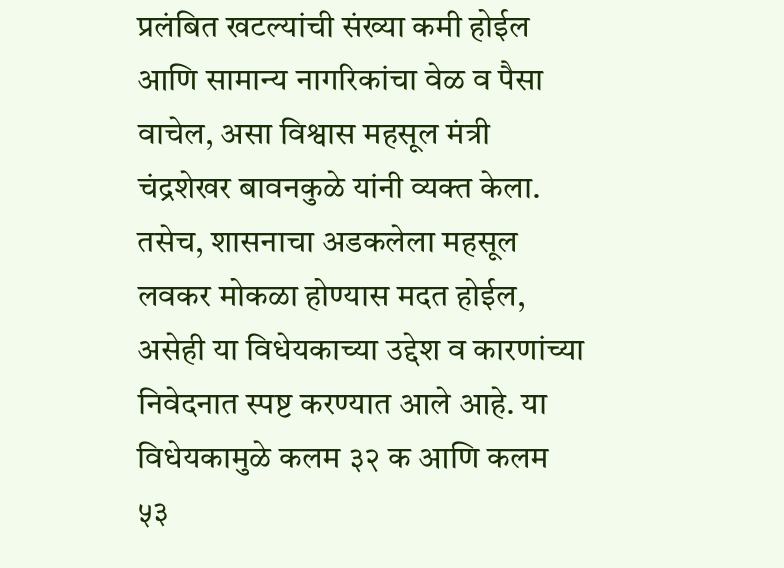प्रलंबित खटल्यांची संख्या कमी होईल आणि सामान्य नागरिकांचा वेळ व पैसा वाचेल, असा विश्वास महसूल मंत्री चंद्रशेखर बावनकुळे यांनी व्यक्त केला. तसेच, शासनाचा अडकलेला महसूल लवकर मोकळा होण्यास मदत होईल, असेही या विधेयकाच्या उद्देश व कारणांच्या निवेदनात स्पष्ट करण्यात आले आहे. या विधेयकामुळे कलम ३२ क आणि कलम ५३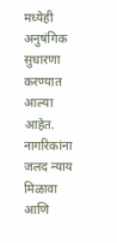मध्येही अनुषंगिक सुधारणा करण्यात आल्या आहेत. नागरिकांना जलद न्याय मिळावा आणि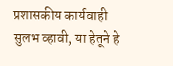प्रशासकीय कार्यवाही सुलभ व्हावी, या हेतूने हे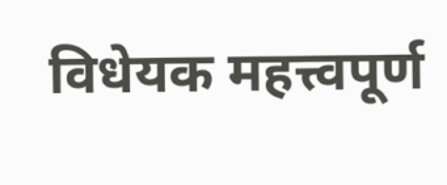विधेयक महत्त्वपूर्ण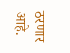ठरणार आहे.